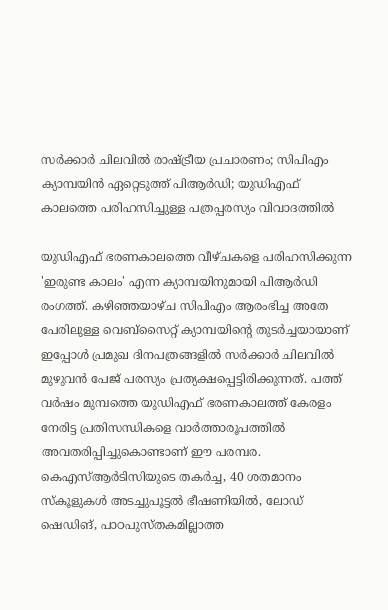സർക്കാർ ചിലവിൽ രാഷ്ട്രീയ പ്രചാരണം; സിപിഎം ക്യാമ്പയിൻ ഏറ്റെടുത്ത് പിആർഡി; യുഡിഎഫ് കാലത്തെ പരിഹസിച്ചുള്ള പത്രപ്പരസ്യം വിവാദത്തിൽ

യുഡിഎഫ് ഭരണകാലത്തെ വീഴ്ചകളെ പരിഹസിക്കുന്ന 'ഇരുണ്ട കാലം' എന്ന ക്യാമ്പയിനുമായി പിആർഡി രംഗത്ത്. കഴിഞ്ഞയാഴ്ച സിപിഎം ആരംഭിച്ച അതേ പേരിലുള്ള വെബ്സൈറ്റ് ക്യാമ്പയിന്റെ തുടർച്ചയായാണ് ഇപ്പോൾ പ്രമുഖ ദിനപത്രങ്ങളിൽ സർക്കാർ ചിലവിൽ മുഴുവൻ പേജ് പരസ്യം പ്രത്യക്ഷപ്പെട്ടിരിക്കുന്നത്. പത്ത് വർഷം മുമ്പത്തെ യുഡിഎഫ് ഭരണകാലത്ത് കേരളം നേരിട്ട പ്രതിസന്ധികളെ വാർത്താരൂപത്തിൽ അവതരിപ്പിച്ചുകൊണ്ടാണ് ഈ പരമ്പര.
കെഎസ്ആർടിസിയുടെ തകർച്ച, 40 ശതമാനം സ്കൂളുകൾ അടച്ചുപൂട്ടൽ ഭീഷണിയിൽ, ലോഡ് ഷെഡിങ്, പാഠപുസ്തകമില്ലാത്ത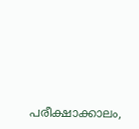പരീക്ഷാക്കാലം,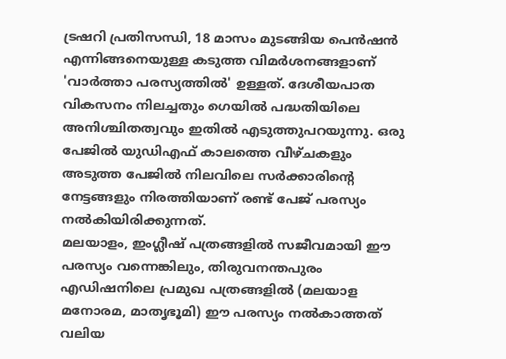ട്രഷറി പ്രതിസന്ധി, 18 മാസം മുടങ്ങിയ പെൻഷൻ എന്നിങ്ങനെയുള്ള കടുത്ത വിമർശനങ്ങളാണ് 'വാർത്താ പരസ്യത്തിൽ' ഉള്ളത്. ദേശീയപാത വികസനം നിലച്ചതും ഗെയിൽ പദ്ധതിയിലെ അനിശ്ചിതത്വവും ഇതിൽ എടുത്തുപറയുന്നു. ഒരു പേജിൽ യുഡിഎഫ് കാലത്തെ വീഴ്ചകളും അടുത്ത പേജിൽ നിലവിലെ സർക്കാരിന്റെ നേട്ടങ്ങളും നിരത്തിയാണ് രണ്ട് പേജ് പരസ്യം നൽകിയിരിക്കുന്നത്.
മലയാളം, ഇംഗ്ലീഷ് പത്രങ്ങളിൽ സജീവമായി ഈ പരസ്യം വന്നെങ്കിലും, തിരുവനന്തപുരം എഡിഷനിലെ പ്രമുഖ പത്രങ്ങളിൽ (മലയാള മനോരമ, മാതൃഭൂമി) ഈ പരസ്യം നൽകാത്തത് വലിയ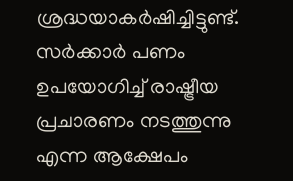ശ്രദ്ധയാകർഷിച്ചിട്ടുണ്ട്. സർക്കാർ പണം ഉപയോഗിച്ച് രാഷ്ട്രീയ പ്രചാരണം നടത്തുന്നു എന്ന ആക്ഷേപം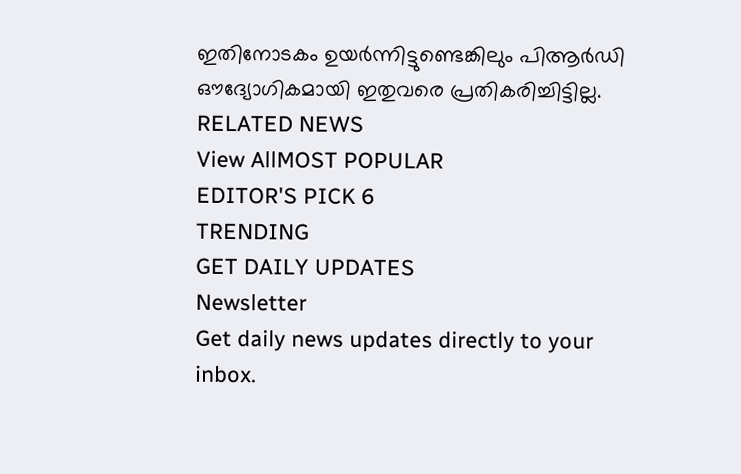ഇതിനോടകം ഉയർന്നിട്ടുണ്ടെങ്കിലും പിആർഡി ഔദ്യോഗികമായി ഇതുവരെ പ്രതികരിച്ചിട്ടില്ല.
RELATED NEWS
View AllMOST POPULAR
EDITOR'S PICK 6
TRENDING
GET DAILY UPDATES
Newsletter
Get daily news updates directly to your inbox.